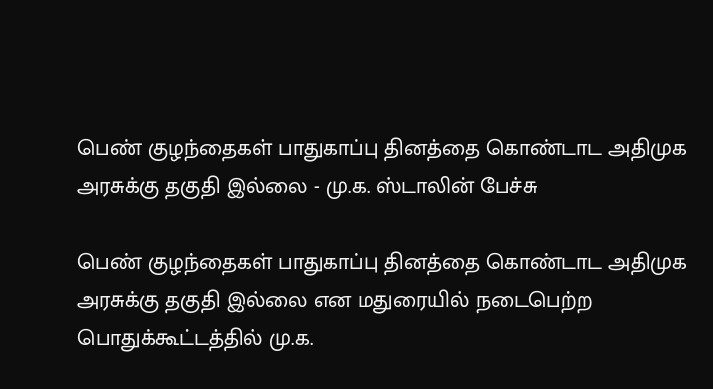பெண் குழந்தைகள் பாதுகாப்பு தினத்தை கொண்டாட அதிமுக அரசுக்கு தகுதி இல்லை - மு.க. ஸ்டாலின் பேச்சு

பெண் குழந்தைகள் பாதுகாப்பு தினத்தை கொண்டாட அதிமுக அரசுக்கு தகுதி இல்லை என மதுரையில் நடைபெற்ற பொதுக்கூட்டத்தில் மு.க.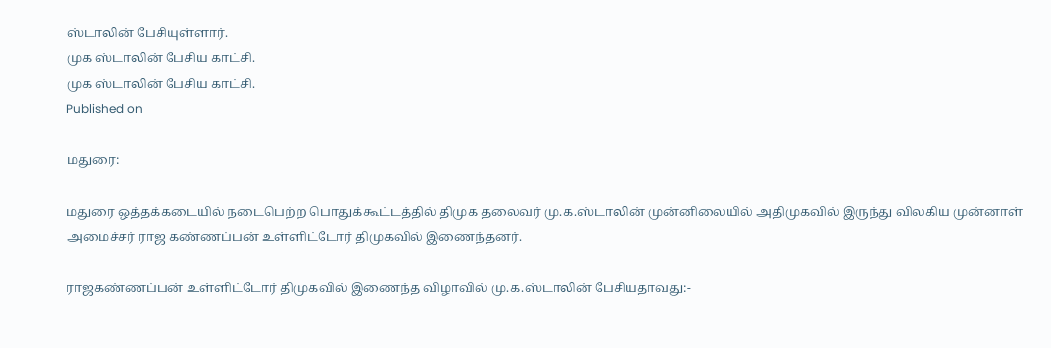ஸ்டாலின் பேசியுள்ளார்.
முக ஸ்டாலின் பேசிய காட்சி.
முக ஸ்டாலின் பேசிய காட்சி.
Published on

மதுரை:

மதுரை ஒத்தக்கடையில் நடைபெற்ற பொதுக்கூட்டத்தில் திமுக தலைவர் மு.க.ஸ்டாலின் முன்னிலையில் அதிமுகவில் இருந்து விலகிய முன்னாள் அமைச்சர் ராஜ கண்ணப்பன் உள்ளிட்டோர் திமுகவில் இணைந்தனர்.

ராஜகண்ணப்பன் உள்ளிட்டோர் திமுகவில் இணைந்த விழாவில் மு.க.ஸ்டாலின் பேசியதாவது:-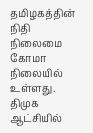தமிழகத்தின் நிதி நிலைமை கோமா நிலையில் உள்ளது. திமுக ஆட்சியில்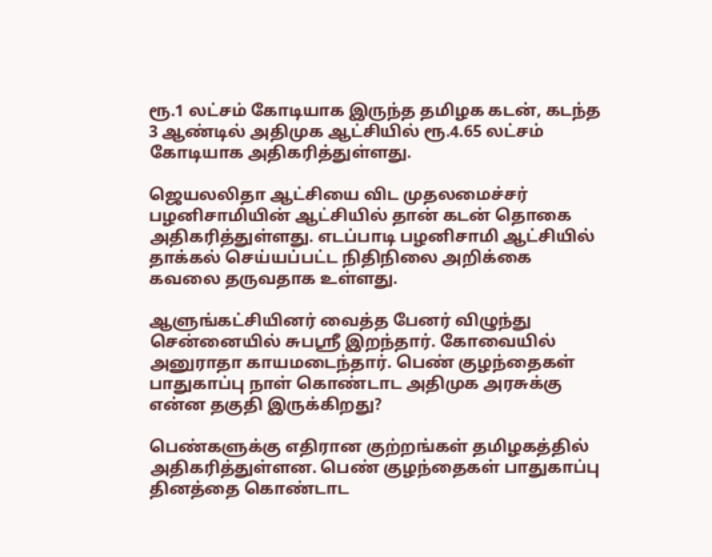ரூ.1 லட்சம் கோடியாக இருந்த தமிழக கடன், கடந்த 3 ஆண்டில் அதிமுக ஆட்சியில் ரூ.4.65 லட்சம் கோடியாக அதிகரித்துள்ளது.

ஜெயலலிதா ஆட்சியை விட முதலமைச்சர் பழனிசாமியின் ஆட்சியில் தான் கடன் தொகை அதிகரித்துள்ளது. எடப்பாடி பழனிசாமி ஆட்சியில் தாக்கல் செய்யப்பட்ட நிதிநிலை அறிக்கை கவலை தருவதாக உள்ளது.

ஆளுங்கட்சியினர் வைத்த பேனர் விழுந்து சென்னையில் சுபஸ்ரீ இறந்தார். கோவையில் அனுராதா காயமடைந்தார். பெண் குழந்தைகள் பாதுகாப்பு நாள் கொண்டாட அதிமுக அரசுக்கு என்ன தகுதி இருக்கிறது?

பெண்களுக்கு எதிரான குற்றங்கள் தமிழகத்தில் அதிகரித்துள்ளன. பெண் குழந்தைகள் பாதுகாப்பு தினத்தை கொண்டாட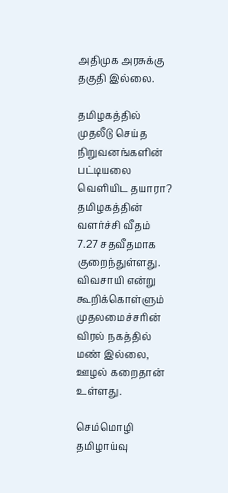அதிமுக அரசுக்கு தகுதி இல்லை.

தமிழகத்தில் முதலீடு செய்த நிறுவனங்களின் பட்டியலை வெளியிட தயாரா? தமிழகத்தின் வளர்ச்சி வீதம் 7.27 சதவீதமாக குறைந்துள்ளது. விவசாயி என்று கூறிக்கொள்ளும் முதலமைச்சரின் விரல் நகத்தில் மண் இல்லை, ஊழல் கறைதான் உள்ளது.

செம்மொழி தமிழாய்வு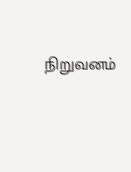நிறுவனம்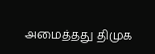அமைத்தது திமுக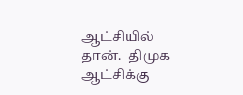ஆட்சியில் தான்.  திமுக ஆட்சிக்கு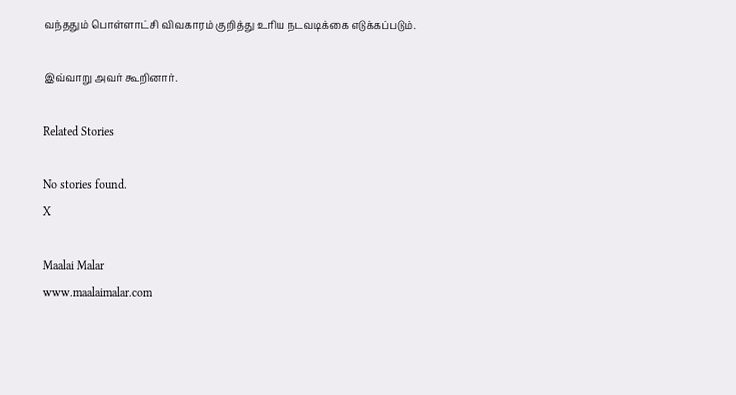வந்ததும் பொள்ளாட்சி விவகாரம் குறித்து உரிய நடவடிக்கை எடுக்கப்படும்.

இவ்வாறு அவர் கூறினார்.

Related Stories

No stories found.
X

Maalai Malar
www.maalaimalar.com